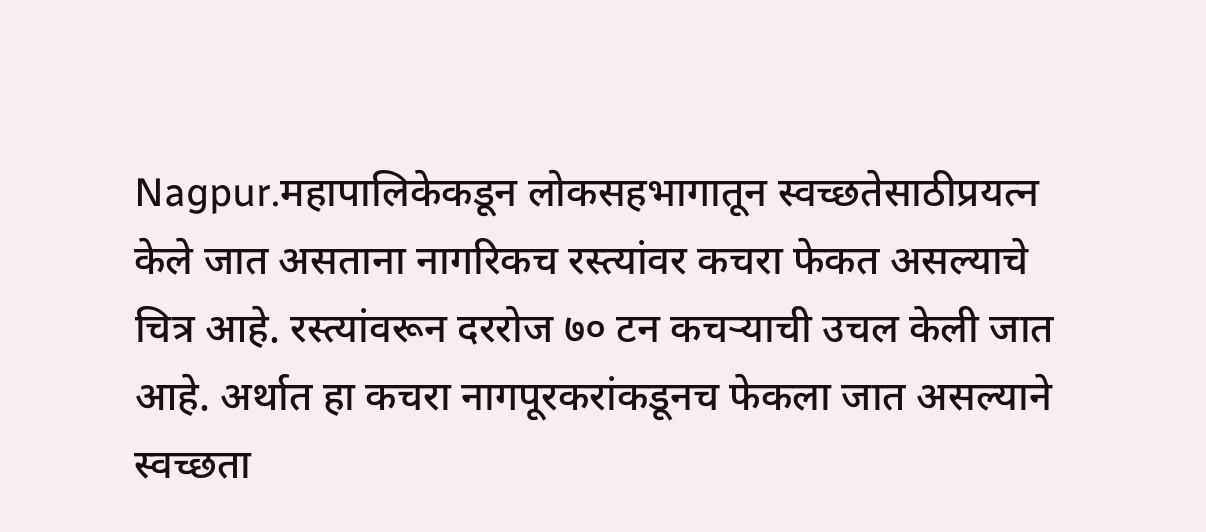Nagpur.महापालिकेकडून लोकसहभागातून स्वच्छतेसाठीप्रयत्न केले जात असताना नागरिकच रस्त्यांवर कचरा फेकत असल्याचे चित्र आहे. रस्त्यांवरून दररोज ७० टन कचऱ्याची उचल केली जात आहे. अर्थात हा कचरा नागपूरकरांकडूनच फेकला जात असल्याने स्वच्छता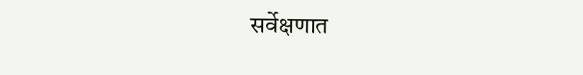सर्वेक्षणात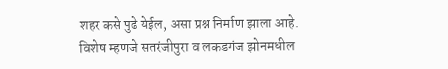शहर कसे पुढे येईल, असा प्रश्न निर्माण झाला आहे. विशेष म्हणजे सतरंजीपुरा व लकडगंज झोनमधील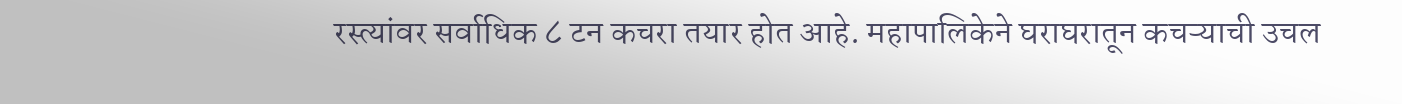रस्त्यांवर सर्वाधिक ८ टन कचरा तयार होत आहे. महापालिकेने घराघरातून कचऱ्याची उचल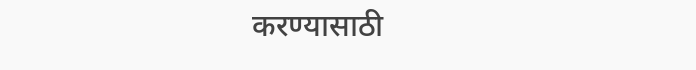करण्यासाठी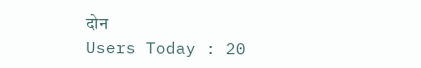दोन
Users Today : 20